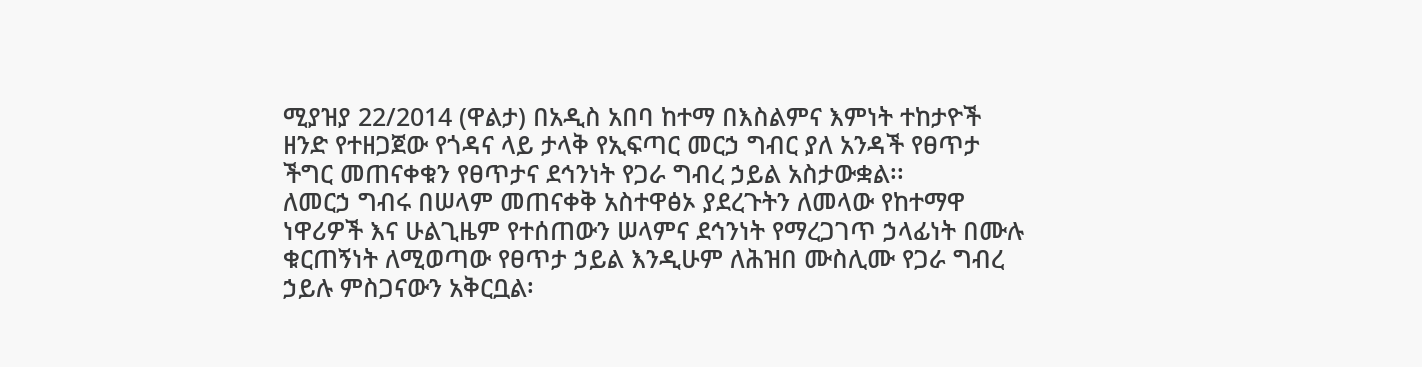ሚያዝያ 22/2014 (ዋልታ) በአዲስ አበባ ከተማ በእስልምና እምነት ተከታዮች ዘንድ የተዘጋጀው የጎዳና ላይ ታላቅ የኢፍጣር መርኃ ግብር ያለ አንዳች የፀጥታ ችግር መጠናቀቁን የፀጥታና ደኅንነት የጋራ ግብረ ኃይል አስታውቋል፡፡
ለመርኃ ግብሩ በሠላም መጠናቀቅ አስተዋፅኦ ያደረጉትን ለመላው የከተማዋ ነዋሪዎች እና ሁልጊዜም የተሰጠውን ሠላምና ደኅንነት የማረጋገጥ ኃላፊነት በሙሉ ቁርጠኝነት ለሚወጣው የፀጥታ ኃይል እንዲሁም ለሕዝበ ሙስሊሙ የጋራ ግብረ ኃይሉ ምስጋናውን አቅርቧል፡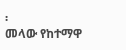፡
መላው የከተማዋ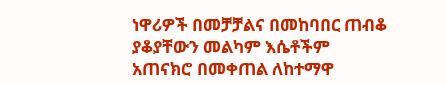ነዋሪዎች በመቻቻልና በመከባበር ጠብቆ ያቆያቸውን መልካም እሴቶችም አጠናክሮ በመቀጠል ለከተማዋ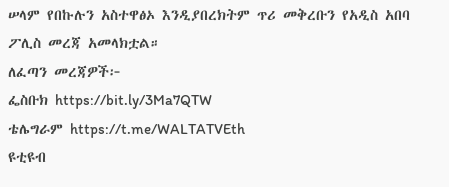ሠላም የበኩሉን አስተዋፅኦ እንዲያበረክትም ጥሪ መቅረቡን የአዲስ አበባ ፖሊስ መረጃ አመላክቷል።
ለፈጣን መረጃዎች፦
ፌስቡክ https://bit.ly/3Ma7QTW
ቴሌግራም https://t.me/WALTATVEth
ዩቲዩብ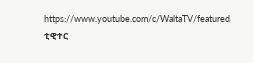https://www.youtube.com/c/WaltaTV/featured
ቲዊተር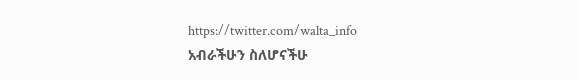https://twitter.com/walta_info
አብራችሁን ስለሆናችሁ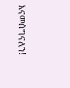እናመሰግናለን!